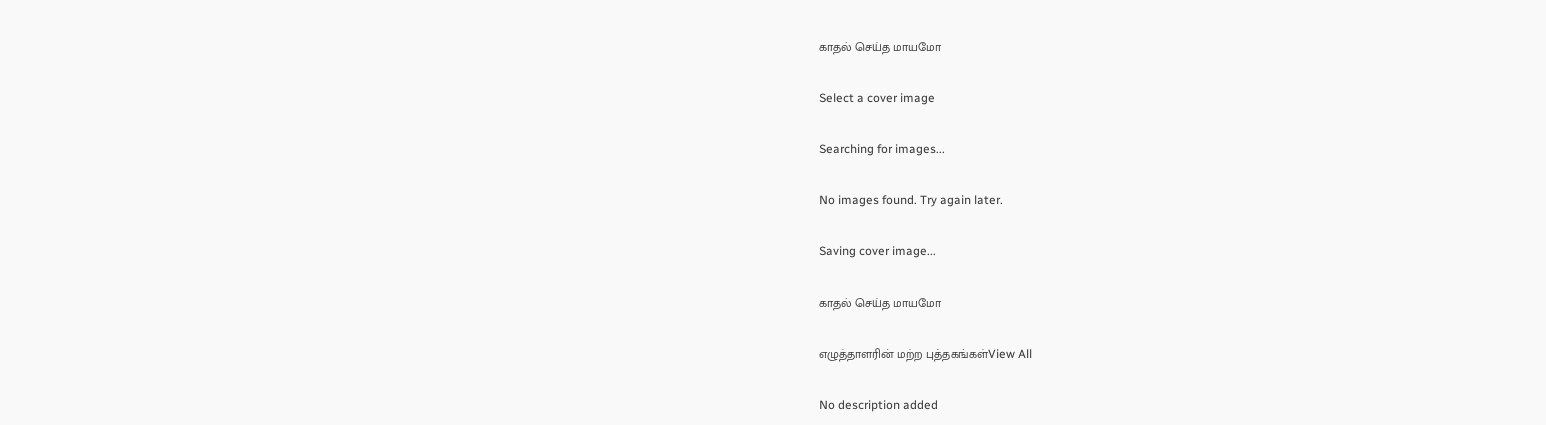காதல் செய்த மாயமோ

Select a cover image

Searching for images...

No images found. Try again later.

Saving cover image...

காதல் செய்த மாயமோ

எழுத்தாளரின் மற்ற புத்தகங்கள்View All

No description added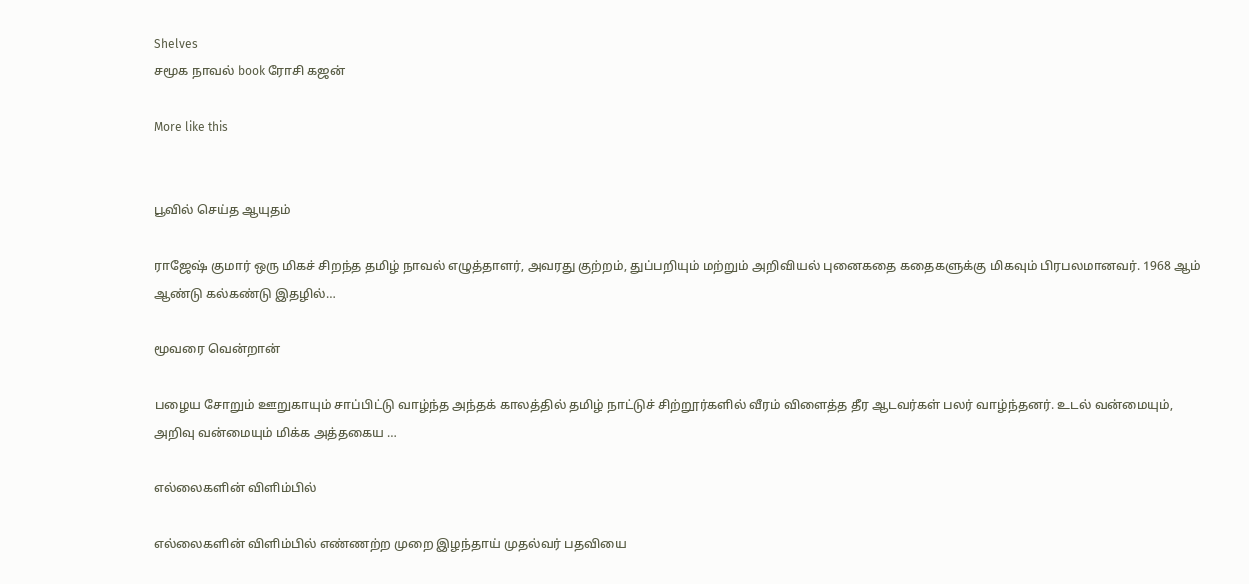Shelves
சமூக நாவல் book ரோசி கஜன்

More like this


பூவில் செய்த ஆயுதம்

ராஜேஷ் குமார் ஒரு மிகச் சிறந்த தமிழ் நாவல் எழுத்தாளர், அவரது குற்றம், துப்பறியும் மற்றும் அறிவியல் புனைகதை கதைகளுக்கு மிகவும் பிரபலமானவர். 1968 ஆம் ஆண்டு கல்கண்டு இதழில்…

மூவரை வென்றான்

பழைய சோறும் ஊறுகாயும் சாப்பிட்டு வாழ்ந்த அந்தக் காலத்தில் தமிழ் நாட்டுச் சிற்றூர்களில் வீரம் விளைத்த தீர ஆடவர்கள் பலர் வாழ்ந்தனர். உடல் வன்மையும், அறிவு வன்மையும் மிக்க அத்தகைய …

எல்லைகளின் விளிம்பில்

எல்லைகளின் விளிம்பில் எண்ணற்ற முறை இழந்தாய் முதல்வர் பதவியை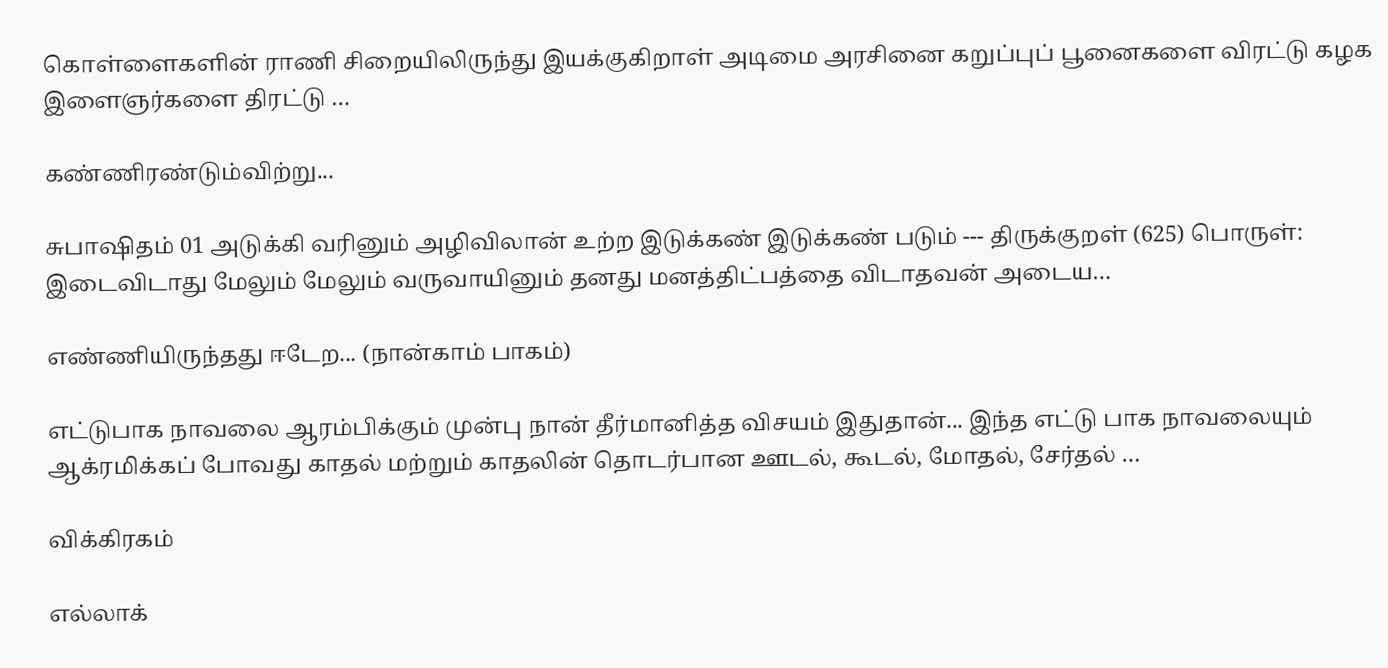கொள்ளைகளின் ராணி சிறையிலிருந்து இயக்குகிறாள் அடிமை அரசினை கறுப்புப் பூனைகளை விரட்டு கழக இளைஞர்களை திரட்டு …

கண்ணிரண்டும்விற்று...

சுபாஷிதம் 01 அடுக்கி வரினும் அழிவிலான் உற்ற இடுக்கண் இடுக்கண் படும் --- திருக்குறள் (625) பொருள்: இடைவிடாது மேலும் மேலும் வருவாயினும் தனது மனத்திட்பத்தை விடாதவன் அடைய…

எண்ணியிருந்தது ஈடேற... (நான்காம் பாகம்)

எட்டுபாக நாவலை ஆரம்பிக்கும் முன்பு நான் தீர்மானித்த விசயம் இதுதான்... இந்த எட்டு பாக நாவலையும் ஆக்ரமிக்கப் போவது காதல் மற்றும் காதலின் தொடர்பான ஊடல், கூடல், மோதல், சேர்தல் …

விக்கிரகம்

எல்லாக்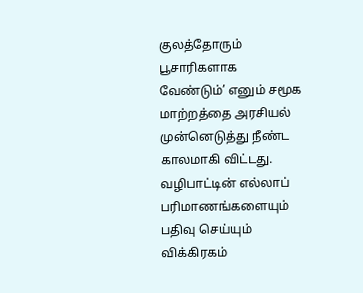குலத்தோரும் பூசாரிகளாக வேண்டும்’ எனும் சமூக மாற்றத்தை அரசியல் முன்னெடுத்து நீண்ட காலமாகி விட்டது. வழிபாட்டின் எல்லாப் பரிமாணங்களையும் பதிவு செய்யும் விக்கிரகம்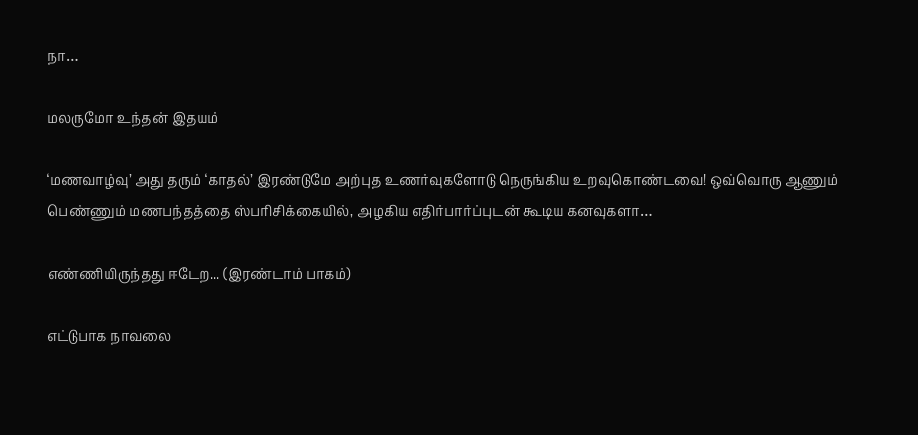நா…

மலருமோ உந்தன் இதயம்

‘மணவாழ்வு’ அது தரும் ‘காதல்’ இரண்டுமே அற்புத உணர்வுகளோடு நெருங்கிய உறவுகொண்டவை! ஒவ்வொரு ஆணும் பெண்ணும் மணபந்தத்தை ஸ்பரிசிக்கையில், அழகிய எதிர்பார்ப்புடன் கூடிய கனவுகளா…

எண்ணியிருந்தது ஈடேற... (இரண்டாம் பாகம்)

எட்டுபாக நாவலை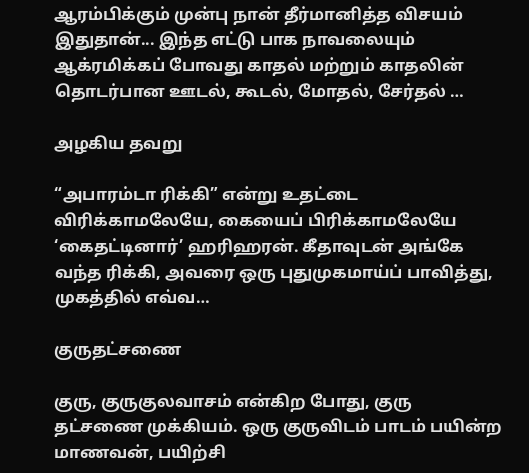ஆரம்பிக்கும் முன்பு நான் தீர்மானித்த விசயம் இதுதான்... இந்த எட்டு பாக நாவலையும் ஆக்ரமிக்கப் போவது காதல் மற்றும் காதலின் தொடர்பான ஊடல், கூடல், மோதல், சேர்தல் …

அழகிய தவறு

“அபாரம்டா ரிக்கி” என்று உதட்டை விரிக்காமலேயே, கையைப் பிரிக்காமலேயே ‘கைதட்டினார்’ ஹரிஹரன். கீதாவுடன் அங்கே வந்த ரிக்கி, அவரை ஒரு புதுமுகமாய்ப் பாவித்து, முகத்தில் எவ்வ…

குருதட்சணை

குரு, குருகுலவாசம் என்கிற போது, குரு தட்சணை முக்கியம். ஒரு குருவிடம் பாடம் பயின்ற மாணவன், பயிற்சி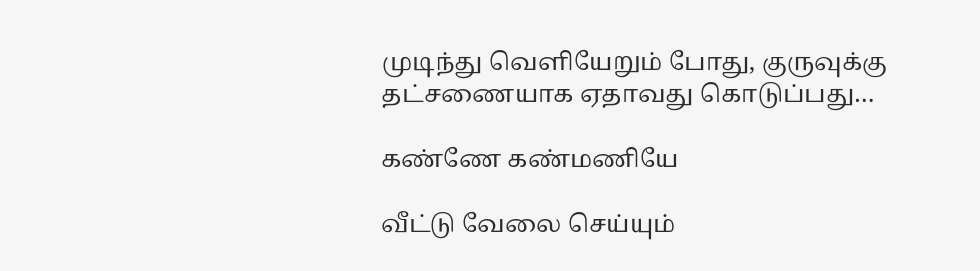முடிந்து வெளியேறும் போது, குருவுக்கு தட்சணையாக ஏதாவது கொடுப்பது…

கண்ணே கண்மணியே

வீட்டு வேலை செய்யும்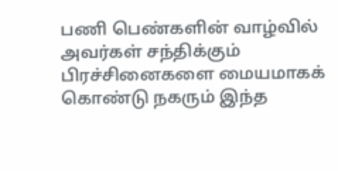பணி பெண்களின் வாழ்வில் அவர்கள் சந்திக்கும் பிரச்சினைகளை மையமாகக் கொண்டு நகரும் இந்த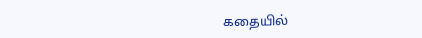கதையில்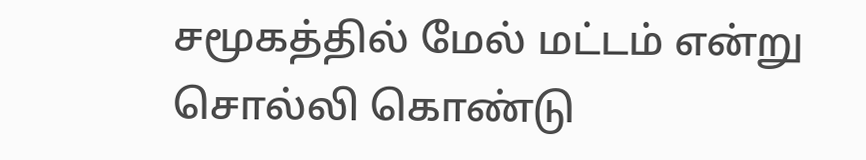சமூகத்தில் மேல் மட்டம் என்று சொல்லி கொண்டு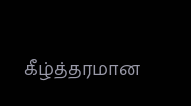கீழ்த்தரமான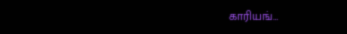காரியங்…